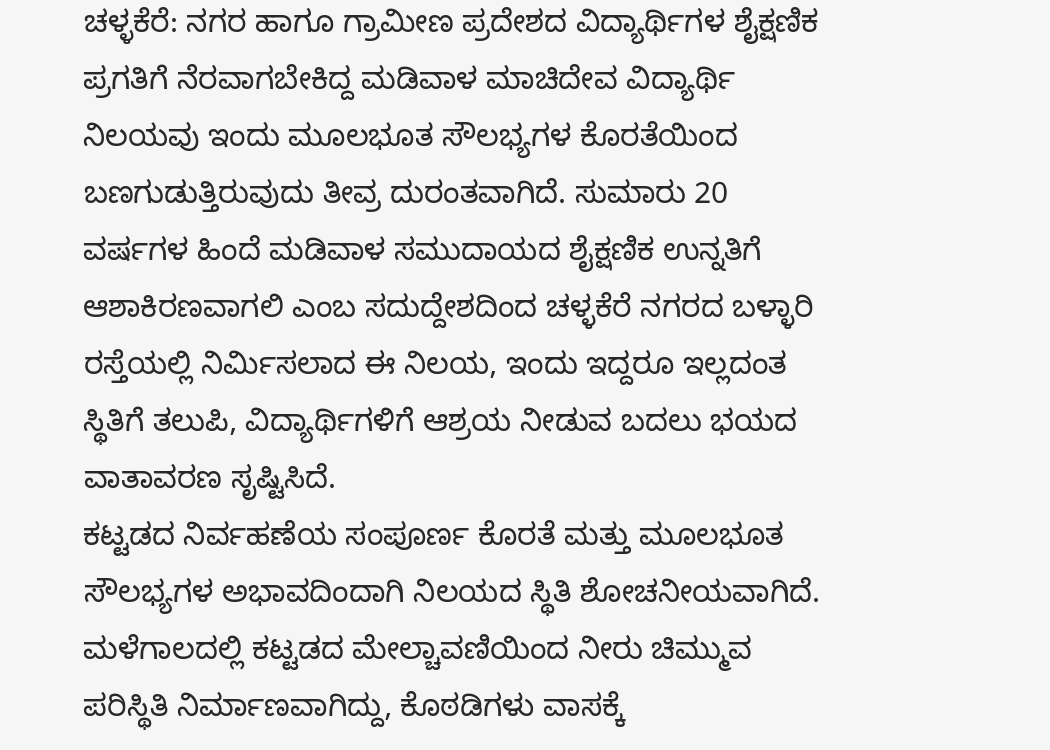ಚಳ್ಳಕೆರೆ: ನಗರ ಹಾಗೂ ಗ್ರಾಮೀಣ ಪ್ರದೇಶದ ವಿದ್ಯಾರ್ಥಿಗಳ ಶೈಕ್ಷಣಿಕ ಪ್ರಗತಿಗೆ ನೆರವಾಗಬೇಕಿದ್ದ ಮಡಿವಾಳ ಮಾಚಿದೇವ ವಿದ್ಯಾರ್ಥಿ ನಿಲಯವು ಇಂದು ಮೂಲಭೂತ ಸೌಲಭ್ಯಗಳ ಕೊರತೆಯಿಂದ ಬಣಗುಡುತ್ತಿರುವುದು ತೀವ್ರ ದುರಂತವಾಗಿದೆ. ಸುಮಾರು 20 ವರ್ಷಗಳ ಹಿಂದೆ ಮಡಿವಾಳ ಸಮುದಾಯದ ಶೈಕ್ಷಣಿಕ ಉನ್ನತಿಗೆ ಆಶಾಕಿರಣವಾಗಲಿ ಎಂಬ ಸದುದ್ದೇಶದಿಂದ ಚಳ್ಳಕೆರೆ ನಗರದ ಬಳ್ಳಾರಿ ರಸ್ತೆಯಲ್ಲಿ ನಿರ್ಮಿಸಲಾದ ಈ ನಿಲಯ, ಇಂದು ಇದ್ದರೂ ಇಲ್ಲದಂತ ಸ್ಥಿತಿಗೆ ತಲುಪಿ, ವಿದ್ಯಾರ್ಥಿಗಳಿಗೆ ಆಶ್ರಯ ನೀಡುವ ಬದಲು ಭಯದ ವಾತಾವರಣ ಸೃಷ್ಟಿಸಿದೆ.
ಕಟ್ಟಡದ ನಿರ್ವಹಣೆಯ ಸಂಪೂರ್ಣ ಕೊರತೆ ಮತ್ತು ಮೂಲಭೂತ ಸೌಲಭ್ಯಗಳ ಅಭಾವದಿಂದಾಗಿ ನಿಲಯದ ಸ್ಥಿತಿ ಶೋಚನೀಯವಾಗಿದೆ. ಮಳೆಗಾಲದಲ್ಲಿ ಕಟ್ಟಡದ ಮೇಲ್ಚಾವಣಿಯಿಂದ ನೀರು ಚಿಮ್ಮುವ ಪರಿಸ್ಥಿತಿ ನಿರ್ಮಾಣವಾಗಿದ್ದು, ಕೊಠಡಿಗಳು ವಾಸಕ್ಕೆ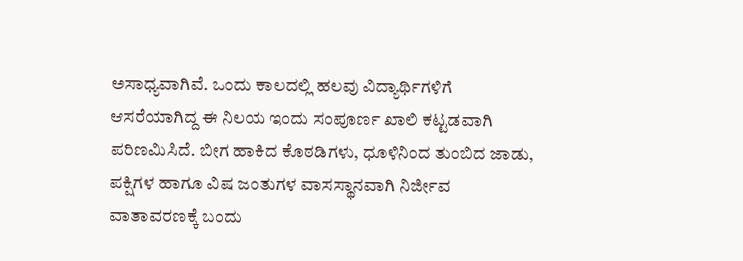ಅಸಾಧ್ಯವಾಗಿವೆ. ಒಂದು ಕಾಲದಲ್ಲಿ ಹಲವು ವಿದ್ಯಾರ್ಥಿಗಳಿಗೆ ಆಸರೆಯಾಗಿದ್ದ ಈ ನಿಲಯ ಇಂದು ಸಂಪೂರ್ಣ ಖಾಲಿ ಕಟ್ಟಡವಾಗಿ ಪರಿಣಮಿಸಿದೆ. ಬೀಗ ಹಾಕಿದ ಕೊಠಡಿಗಳು, ಧೂಳಿನಿಂದ ತುಂಬಿದ ಜಾಡು, ಪಕ್ಷಿಗಳ ಹಾಗೂ ವಿಷ ಜಂತುಗಳ ವಾಸಸ್ಥಾನವಾಗಿ ನಿರ್ಜೀವ ವಾತಾವರಣಕ್ಕೆ ಬಂದು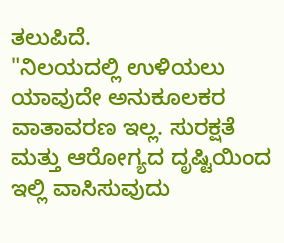ತಲುಪಿದೆ.
"ನಿಲಯದಲ್ಲಿ ಉಳಿಯಲು ಯಾವುದೇ ಅನುಕೂಲಕರ ವಾತಾವರಣ ಇಲ್ಲ. ಸುರಕ್ಷತೆ ಮತ್ತು ಆರೋಗ್ಯದ ದೃಷ್ಟಿಯಿಂದ ಇಲ್ಲಿ ವಾಸಿಸುವುದು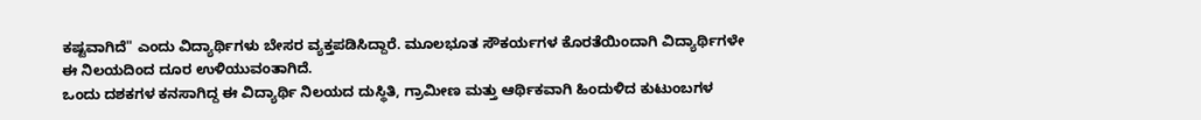ಕಷ್ಟವಾಗಿದೆ" ಎಂದು ವಿದ್ಯಾರ್ಥಿಗಳು ಬೇಸರ ವ್ಯಕ್ತಪಡಿಸಿದ್ದಾರೆ. ಮೂಲಭೂತ ಸೌಕರ್ಯಗಳ ಕೊರತೆಯಿಂದಾಗಿ ವಿದ್ಯಾರ್ಥಿಗಳೇ ಈ ನಿಲಯದಿಂದ ದೂರ ಉಳಿಯುವಂತಾಗಿದೆ.
ಒಂದು ದಶಕಗಳ ಕನಸಾಗಿದ್ದ ಈ ವಿದ್ಯಾರ್ಥಿ ನಿಲಯದ ದುಸ್ಥಿತಿ, ಗ್ರಾಮೀಣ ಮತ್ತು ಆರ್ಥಿಕವಾಗಿ ಹಿಂದುಳಿದ ಕುಟುಂಬಗಳ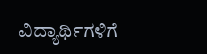ವಿದ್ಯಾರ್ಥಿಗಳಿಗೆ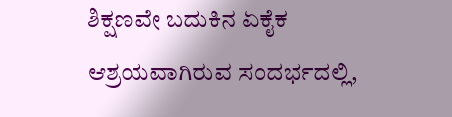ಶಿಕ್ಷಣವೇ ಬದುಕಿನ ಏಕೈಕ ಆಶ್ರಯವಾಗಿರುವ ಸಂದರ್ಭದಲ್ಲಿ,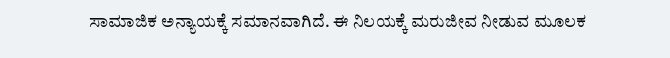ಸಾಮಾಜಿಕ ಅನ್ಯಾಯಕ್ಕೆ ಸಮಾನವಾಗಿದೆ. ಈ ನಿಲಯಕ್ಕೆ ಮರುಜೀವ ನೀಡುವ ಮೂಲಕ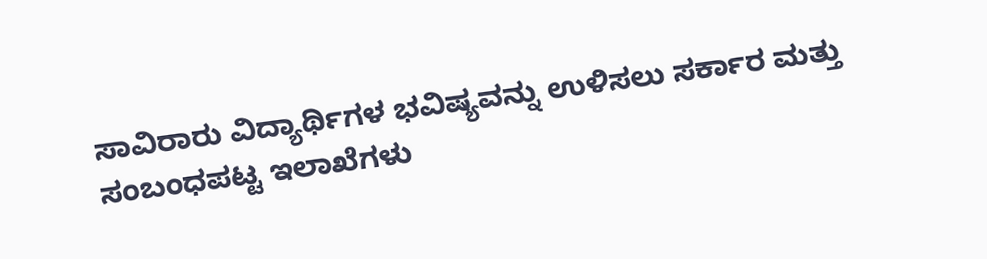ಸಾವಿರಾರು ವಿದ್ಯಾರ್ಥಿಗಳ ಭವಿಷ್ಯವನ್ನು ಉಳಿಸಲು ಸರ್ಕಾರ ಮತ್ತು ಸಂಬಂಧಪಟ್ಟ ಇಲಾಖೆಗಳು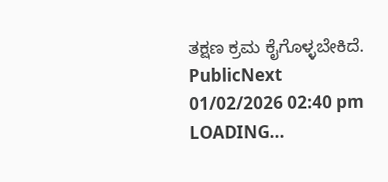ತಕ್ಷಣ ಕ್ರಮ ಕೈಗೊಳ್ಳಬೇಕಿದೆ.
PublicNext
01/02/2026 02:40 pm
LOADING...